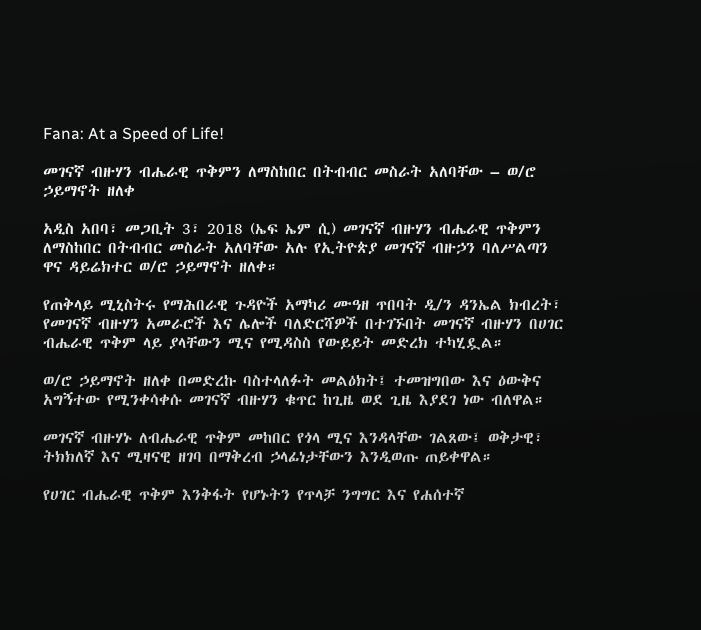Fana: At a Speed of Life!

መገናኛ ብዙሃን ብሔራዊ ጥቅምን ለማስከበር በትብብር መስራት አለባቸው – ወ/ሮ ኃይማኖት ዘለቀ

አዲስ አበባ፣ መጋቢት 3፣ 2018 (ኤፍ ኤም ሲ) መገናኛ ብዙሃን ብሔራዊ ጥቅምን ለማስከበር በትብብር መስራት አለባቸው አሉ የኢትዮጵያ መገናኛ ብዙኃን ባለሥልጣን ዋና ዳይሬክተር ወ/ሮ ኃይማኖት ዘለቀ።

የጠቅላይ ሚኒስትሩ የማሕበራዊ ጉዳዮች አማካሪ ሙዓዘ ጥበባት ዲ/ን ዳንኤል ክብረት፣ የመገናኛ ብዙሃን አመራሮች እና ሌሎች ባለድርሻዎች በተገኙበት መገናኛ ብዙሃን በሀገር ብሔራዊ ጥቅም ላይ ያላቸውን ሚና የሚዳስስ የውይይት መድረክ ተካሂዷል።

ወ/ሮ ኃይማኖት ዘለቀ በመድረኩ ባስተላለፉት መልዕክት፤ ተመዝግበው እና ዕውቅና አግኝተው የሚንቀሳቀሱ መገናኛ ብዙሃን ቁጥር ከጊዜ ወደ ጊዜ እያደገ ነው ብለዋል።

መገናኛ ብዙሃኑ ለብሔራዊ ጥቅም መከበር የጎላ ሚና እንዳላቸው ገልጸው፤ ወቅታዊ፣ ትክክለኛ እና ሚዛናዊ ዘገባ በማቅረብ ኃላፊነታቸውን እንዲወጡ ጠይቀዋል።

የሀገር ብሔራዊ ጥቅም እንቅፋት የሆኑትን የጥላቻ ንግግር እና የሐሰተኛ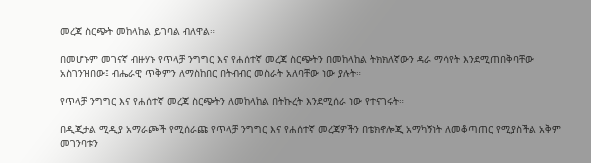መረጃ ስርጭት መከላከል ይገባል ብለዋል።

በመሆኑም መገናኛ ብዙሃኑ የጥላቻ ንግግር እና የሐሰተኛ መረጃ ስርጭትን በመከላከል ትክክለኛውን ዳራ ማሳየት እንደሚጠበቅባቸው አስገንዝበው፤ ብሔራዊ ጥቅምን ለማስከበር በትብብር መስራት አለባቸው ነው ያሉት።

የጥላቻ ንግግር እና የሐሰተኛ መረጃ ስርጭትን ለመከላከል በትኩረት እንደሚሰራ ነው የተናገሩት።

በዲጂታል ሚዲያ አማራጮች የሚሰራጩ የጥላቻ ንግግር እና የሐሰተኛ መረጃዎችን በቴክኖሎጂ አማካኝነት ለመቆጣጠር የሚያስችል አቅም መገንባቱን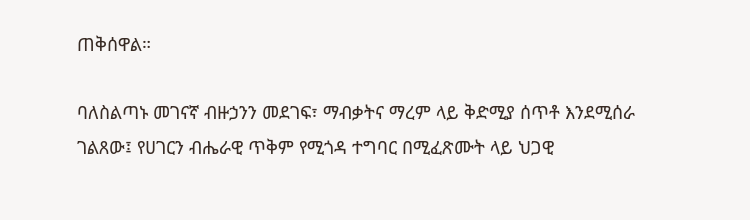ጠቅሰዋል።

ባለስልጣኑ መገናኛ ብዙኃንን መደገፍ፣ ማብቃትና ማረም ላይ ቅድሚያ ሰጥቶ እንደሚሰራ ገልጸው፤ የሀገርን ብሔራዊ ጥቅም የሚጎዳ ተግባር በሚፈጽሙት ላይ ህጋዊ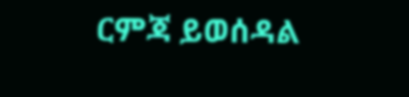ርምጃ ይወሰዳል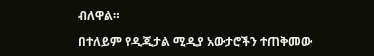ብለዋል።

በተለይም የዲጂታል ሚዲያ አውታሮችን ተጠቅመው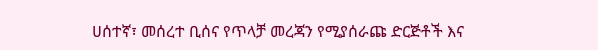ሀሰተኛ፣ መሰረተ ቢሰና የጥላቻ መረጃን የሚያሰራጩ ድርጅቶች እና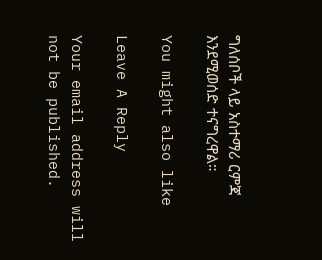ግለሰቦች ላይ አስተማሪ ርምጃ እንደሚወሰድ ተናግረዋል።

You might also like

Leave A Reply

Your email address will not be published.